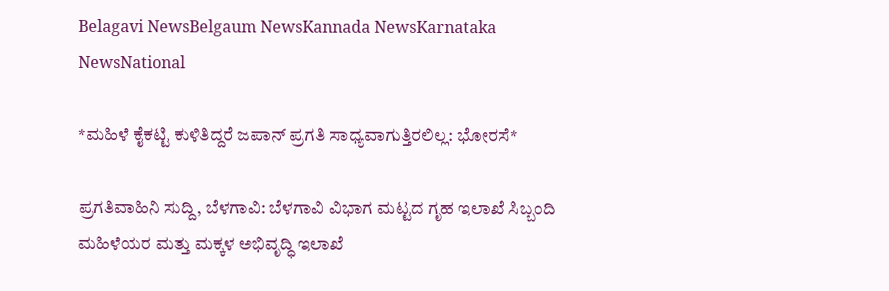Belagavi NewsBelgaum NewsKannada NewsKarnataka NewsNational

*ಮಹಿಳೆ ಕೈಕಟ್ಟಿ ಕುಳಿತಿದ್ದರೆ ಜಪಾನ್ ಪ್ರಗತಿ ಸಾಧ್ಯವಾಗುತ್ತಿರಲಿಲ್ಲ: ಭೋರಸೆ*

ಪ್ರಗತಿವಾಹಿನಿ ಸುದ್ದಿ, ಬೆಳಗಾವಿ: ಬೆಳಗಾವಿ ವಿಭಾಗ ಮಟ್ಟದ ಗೃಹ ಇಲಾಖೆ ಸಿಬ್ಬಂದಿ ಮಹಿಳೆಯರ ಮತ್ತು ಮಕ್ಕಳ ಅಭಿವೃದ್ಧಿ ಇಲಾಖೆ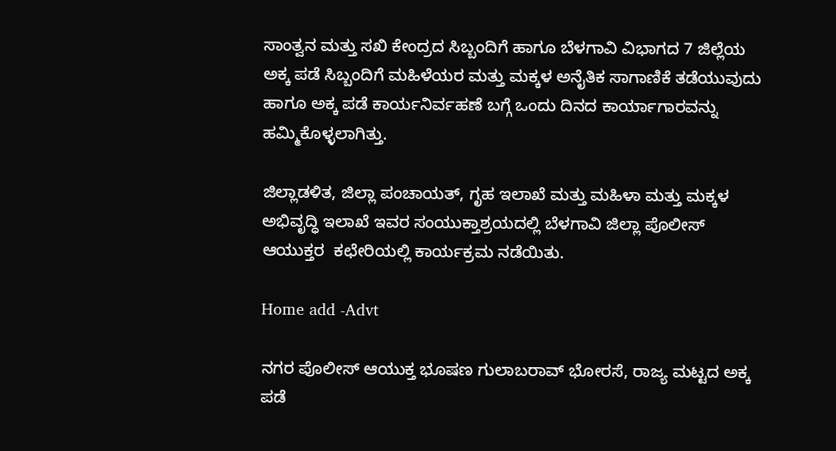ಸಾಂತ್ವನ ಮತ್ತು ಸಖಿ ಕೇಂದ್ರದ ಸಿಬ್ಬಂದಿಗೆ ಹಾಗೂ ಬೆಳಗಾವಿ ವಿಭಾಗದ 7 ಜಿಲ್ಲೆಯ ಅಕ್ಕ ಪಡೆ ಸಿಬ್ಬಂದಿಗೆ ಮಹಿಳೆಯರ ಮತ್ತು ಮಕ್ಕಳ ಅನೈತಿಕ ಸಾಗಾಣಿಕೆ ತಡೆಯುವುದು ಹಾಗೂ ಅಕ್ಕ ಪಡೆ ಕಾರ್ಯನಿರ್ವಹಣೆ ಬಗ್ಗೆ ಒಂದು ದಿನದ ಕಾರ್ಯಾಗಾರವನ್ನು ಹಮ್ಮಿಕೊಳ್ಳಲಾಗಿತ್ತು.

ಜಿಲ್ಲಾಡಳಿತ, ಜಿಲ್ಲಾ ಪಂಚಾಯತ್‌, ಗೃಹ ಇಲಾಖೆ ಮತ್ತು ಮಹಿಳಾ ಮತ್ತು ಮಕ್ಕಳ ಅಭಿವೃದ್ಧಿ ಇಲಾಖೆ ಇವರ ಸಂಯುಕ್ತಾಶ್ರಯದಲ್ಲಿ ಬೆಳಗಾವಿ ಜಿಲ್ಲಾ ಪೊಲೀಸ್‌ ಆಯುಕ್ತರ  ಕಛೇರಿಯಲ್ಲಿ ಕಾರ್ಯಕ್ರಮ ನಡೆಯಿತು.

Home add -Advt

ನಗರ ಪೊಲೀಸ್ ಆಯುಕ್ತ ಭೂಷಣ ಗುಲಾಬರಾವ್ ಭೋರಸೆ, ರಾಜ್ಯ ಮಟ್ಟದ ಅಕ್ಕ ಪಡೆ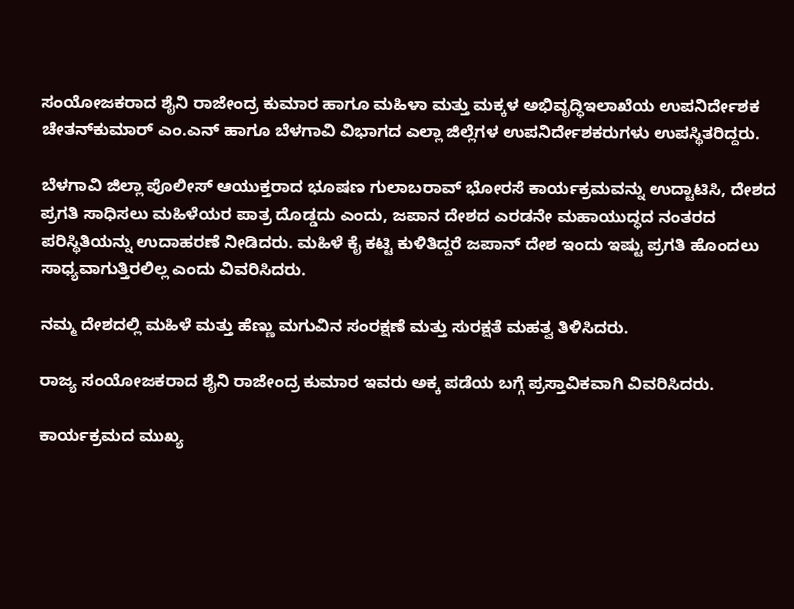ಸಂಯೋಜಕರಾದ ಶೈನಿ ರಾಜೇಂದ್ರ ಕುಮಾರ ಹಾಗೂ ಮಹಿಳಾ ಮತ್ತು ಮಕ್ಕಳ ಅಭಿವೃದ್ಧಿಇಲಾಖೆಯ ಉಪನಿರ್ದೇಶಕ ಚೇತನ್‌ಕುಮಾರ್ ಎಂ.ಎನ್‌ ಹಾಗೂ ಬೆಳಗಾವಿ ವಿಭಾಗದ ಎಲ್ಲಾ ಜಿಲ್ಲೆಗಳ ಉಪನಿರ್ದೇಶಕರುಗಳು ಉಪಸ್ಥಿತರಿದ್ದರು.

ಬೆಳಗಾವಿ ಜಿಲ್ಲಾ ಪೊಲೀಸ್‌ ಆಯುಕ್ತರಾದ ಭೂಷಣ ಗುಲಾಬರಾವ್ ಭೋರಸೆ ಕಾರ್ಯಕ್ರಮವನ್ನು ಉದ್ಟಾಟಿಸಿ, ದೇಶದ ಪ್ರಗತಿ ಸಾಧಿಸಲು ಮಹಿಳೆಯರ ಪಾತ್ರ ದೊಡ್ಡದು ಎಂದು, ಜಪಾನ ದೇಶದ ಎರಡನೇ ಮಹಾಯುದ್ಧದ ನಂತರದ ಪರಿಸ್ಥಿತಿಯನ್ನು ಉದಾಹರಣೆ ನೀಡಿದರು. ಮಹಿಳೆ ಕೈ ಕಟ್ಟಿ ಕುಳಿತಿದ್ದರೆ ಜಪಾನ್ ದೇಶ ಇಂದು ಇಷ್ಟು ಪ್ರಗತಿ ಹೊಂದಲು ಸಾಧ್ಯವಾಗುತ್ತಿರಲಿಲ್ಲ ಎಂದು ವಿವರಿಸಿದರು.

ನಮ್ಮ ದೇಶದಲ್ಲಿ ಮಹಿಳೆ ಮತ್ತು ಹೆಣ್ಣು ಮಗುವಿನ ಸಂರಕ್ಷಣೆ ಮತ್ತು ಸುರಕ್ಷತೆ ಮಹತ್ವ ತಿಳಿಸಿದರು.

ರಾಜ್ಯ ಸಂಯೋಜಕರಾದ ಶೈನಿ ರಾಜೇಂದ್ರ ಕುಮಾರ ಇವರು ಅಕ್ಕ ಪಡೆಯ ಬಗ್ಗೆ ಪ್ರಸ್ತಾವಿಕವಾಗಿ ವಿವರಿಸಿದರು.

ಕಾರ್ಯಕ್ರಮದ ಮುಖ್ಯ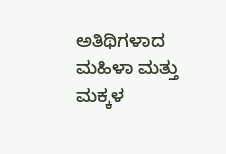ಅತಿಥಿಗಳಾದ ಮಹಿಳಾ ಮತ್ತು ಮಕ್ಕಳ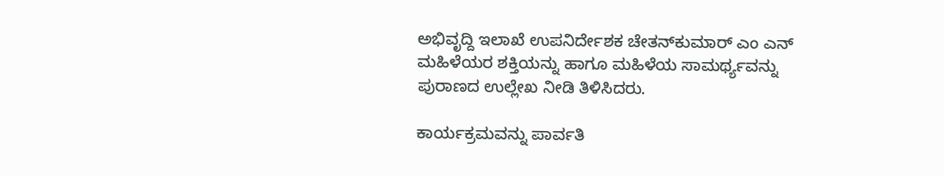ಅಭಿವೃದ್ದಿ ಇಲಾಖೆ ಉಪನಿರ್ದೇಶಕ ಚೇತನ್‌ಕುಮಾರ್‌ ಎಂ ಎನ್‌ ಮಹಿಳೆಯರ ಶಕ್ತಿಯನ್ನು ಹಾಗೂ ಮಹಿಳೆಯ ಸಾಮರ್ಥ್ಯವನ್ನು ಪುರಾಣದ ಉಲ್ಲೇಖ ನೀಡಿ ತಿಳಿಸಿದರು.

ಕಾರ್ಯಕ್ರಮವನ್ನು ಪಾರ್ವತಿ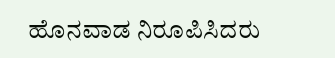ಹೊನವಾಡ ನಿರೂಪಿಸಿದರು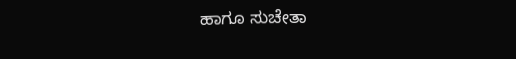ಹಾಗೂ ಸುಚೇತಾ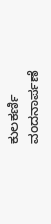ಕುಲಕರ್ಣಿ ವಂದನಾರ್ಪಣೆ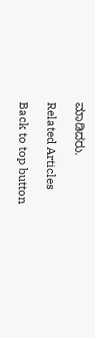ಮಾಡಿದರು.

Related Articles

Back to top button